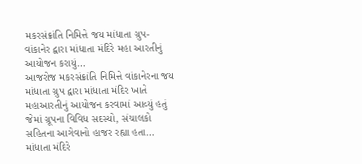મકરસંક્રાંતિ નિમિત્તે જય માંધાતા ગ્રુપ-વાંકાનેર દ્વારા માંધાતા મંદિરે મહા આરતીનું આયોજન કરાયું…
આજરોજ મકરસંક્રાંતિ નિમિત્તે વાંકાનેરના જય માંધાતા ગ્રુપ દ્વારા માંધાતા મંદિર ખાતે મહાઆરતીનું આયોજન કરવામાં આવ્યું હતું જેમાં ગ્રૂપના વિવિધ સદસ્યો, સંચાલકો સહિતના આગેવાનો હાજર રહ્યા હતા… માંધાતા મંદિરે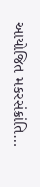આયોજિત મકરસંક્રાંતિ…